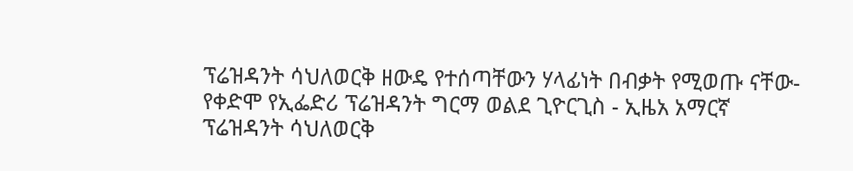ፕሬዝዳንት ሳህለወርቅ ዘውዴ የተሰጣቸውን ሃላፊነት በብቃት የሚወጡ ናቸው-የቀድሞ የኢፌድሪ ፕሬዝዳንት ግርማ ወልደ ጊዮርጊስ - ኢዜአ አማርኛ
ፕሬዝዳንት ሳህለወርቅ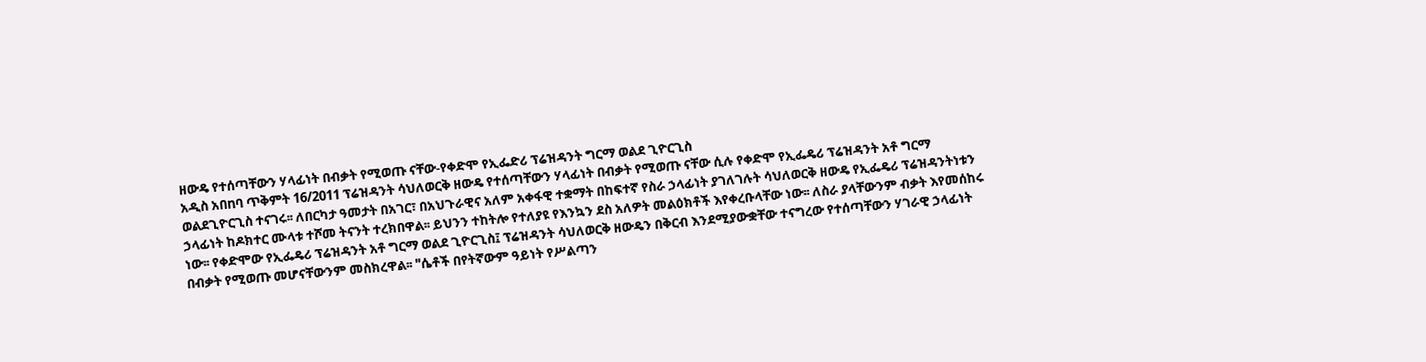ዘውዴ የተሰጣቸውን ሃላፊነት በብቃት የሚወጡ ናቸው-የቀድሞ የኢፌድሪ ፕሬዝዳንት ግርማ ወልደ ጊዮርጊስ
አዲስ አበnባ ጥቅምት 16/2011 ፕሬዝዳንት ሳህለወርቅ ዘውዴ የተሰጣቸውን ሃላፊነት በብቃት የሚወጡ ናቸው ሲሉ የቀድሞ የኢፌዴሪ ፕሬዝዳንት አቶ ግርማ ወልደጊዮርጊስ ተናገሩ፡፡ ለበርካታ ዓመታት በአገር፣ በአህጉራዊና አለም አቀፋዊ ተቋማት በከፍተኛ የስራ ኃላፊነት ያገለገሉት ሳህለወርቅ ዘውዴ የኢፌዴሪ ፕሬዝዳንትነቱን ኃላፊነት ከዶክተር ሙላቱ ተሾመ ትናንት ተረክበዋል፡፡ ይህንን ተከትሎ የተለያዩ የእንኳን ደስ አለዎት መልዕክቶች እየቀረቡላቸው ነው፡፡ ለስራ ያላቸውንም ብቃት እየመሰከሩ ነው፡፡ የቀድሞው የኢፌዴሪ ፕሬዝዳንት አቶ ግርማ ወልደ ጊዮርጊስ፤ ፕሬዝዳንት ሳህለወርቅ ዘውዴን በቅርብ እንደሚያውቋቸው ተናግረው የተሰጣቸውን ሃገራዊ ኃላፊነት በብቃት የሚወጡ መሆናቸውንም መስክረዋል፡፡ "ሴቶች በየትኛውም ዓይነት የሥልጣን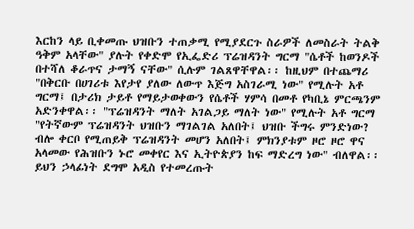እርከን ላይ ቢቀመጡ ህዝቡን ተጠቃሚ የሚያደርጉ ስራዎች ለመስራት ትልቅ ዓቅም አላቸው" ያሉት የቀድሞ የኢፌድሪ ፕሬዝዳንት ግርማ "ሴቶች ከወንዶች በተሻለ ቆራጥና ታማኝ ናቸው" ሲሉም ገልጸዋቸዋል፡፡ ከዚህም በተጨማሪ "በቅርቡ በሀገሪቱ እየታየ ያለው ለውጥ እጅግ አስገራሚ ነው" የሚሉት አቶ ግርማ፤ በታሪክ ታይቶ የማይታወቀውን የሴቶች ሃምሳ በመቶ የካቢኔ ምርጫንም አድንቀዋል፡፡ "ፕሬዝዳንት ማለት አገልጋይ ማለት ነው" የሚሉት አቶ ግርማ "የትኛውም ፕሬዝዳንት ህዝቡን ማገልገል አለበት፤ ህዝቡ ችግሩ ምንድነው? ብሎ ቀርቦ የሚጠይቅ ፕሬዝዳንት መሆን አለበት፤ ምክንያቱም ዞሮ ዞሮ ዋና አላመው የሕዝቡን ኑሮ መቀየር እና ኢትዮጵያን ከፍ ማድረግ ነው" ብለዋል፡፡ ይህን ኃላፊነት ደግሞ አዲስ የተመረጡት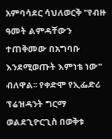አምባሳደር ሳህለወርቅ "የብዙ ዓመት ልምዳቸውን ተጠቅመው በአግባቡ እንደሚወጡት እምነቴ ነው" ብለዋል፡፡ የቀድሞ የኢፌድሪ ፕሬዝዳንት ግርማ ወልደጊዮርጊስ በወቅቱ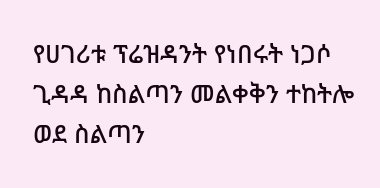የሀገሪቱ ፕሬዝዳንት የነበሩት ነጋሶ ጊዳዳ ከስልጣን መልቀቅን ተከትሎ ወደ ስልጣን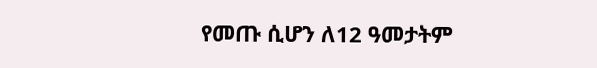የመጡ ሲሆን ለ12 ዓመታትም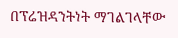በፕሬዝዳንትነት ማገልገላቸው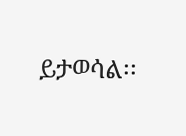ይታወሳል፡፡